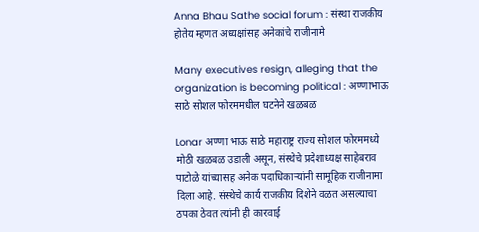Anna Bhau Sathe social forum : संस्था राजकीय होतेय म्हणत अध्यक्षांसह अनेकांचे राजीनामे

Many executives resign, alleging that the organization is becoming political : अण्णाभाऊ साठे सोशल फोरममधील घटनेने खळबळ

Lonar अण्णा भाऊ साठे महाराष्ट्र राज्य सोशल फोरममध्ये मोठी खळबळ उडाली असून, संस्थेचे प्रदेशाध्यक्ष साहेबराव पाटोळे यांच्यासह अनेक पदाधिकाऱ्यांनी सामूहिक राजीनामा दिला आहे. संस्थेचे कार्य राजकीय दिशेने वळत असल्याचा ठपका ठेवत त्यांनी ही कारवाई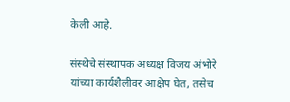केली आहे.

संस्थेचे संस्थापक अध्यक्ष विजय अंभोरे यांच्या कार्यशैलीवर आक्षेप घेत, तसेच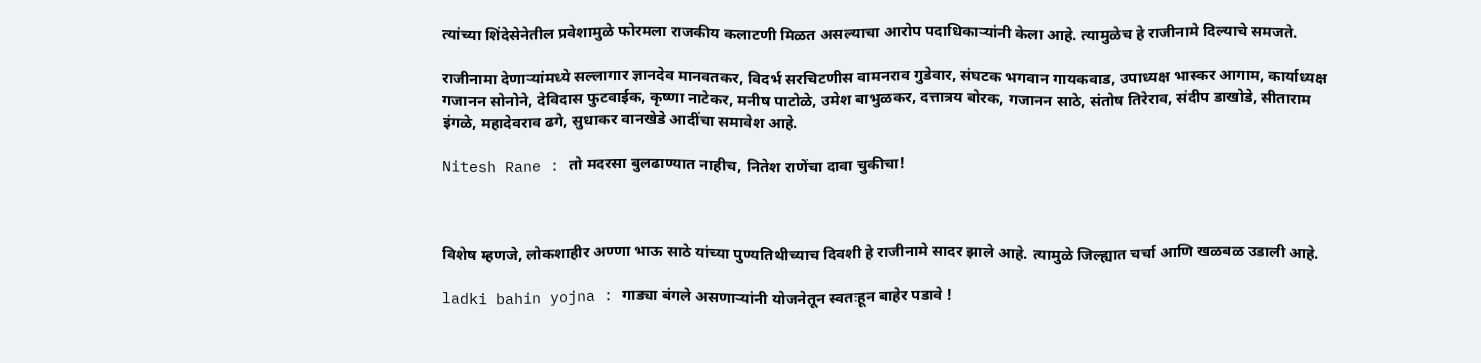त्यांच्या शिंदेसेनेतील प्रवेशामुळे फोरमला राजकीय कलाटणी मिळत असल्याचा आरोप पदाधिकाऱ्यांनी केला आहे. त्यामुळेच हे राजीनामे दिल्याचे समजते.

राजीनामा देणाऱ्यांमध्ये सल्लागार ज्ञानदेव मानवतकर, विदर्भ सरचिटणीस वामनराव गुडेवार, संघटक भगवान गायकवाड, उपाध्यक्ष भास्कर आगाम, कार्याध्यक्ष गजानन सोनोने, देविदास फुटवाईक, कृष्णा नाटेकर, मनीष पाटोळे, उमेश बाभुळकर, दत्तात्रय बोरक, गजानन साठे, संतोष तिरेराव, संदीप डाखोडे, सीताराम इंगळे, महादेवराव ढगे, सुधाकर वानखेडे आदींचा समावेश आहे.

Nitesh Rane : तो मदरसा बुलढाण्यात नाहीच, नितेश राणेंचा दावा चुकीचा!



विशेष म्हणजे, लोकशाहीर अण्णा भाऊ साठे यांच्या पुण्यतिथीच्याच दिवशी हे राजीनामे सादर झाले आहे. त्यामुळे जिल्ह्यात चर्चा आणि खळबळ उडाली आहे.

ladki bahin yojna : गाड्या बंगले असणाऱ्यांनी योजनेतून स्वतःहून बाहेर पडावे !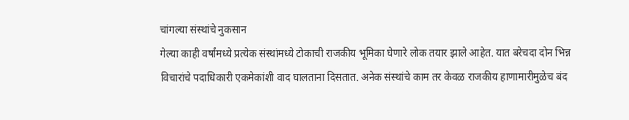चांगल्या संस्थांचे नुकसान
गेल्या काही वर्षांमध्ये प्रत्येक संस्थांमध्ये टोकाची राजकीय भूमिका घेणारे लोक तयार झाले आहेत. यात बरेचदा दोन भिन्न विचारांचे पदाधिकारी एकमेकांशी वाद घालताना दिसतात. अनेक संस्थांचे काम तर केवळ राजकीय हाणामारीमुळेच बंद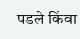पडले किंवा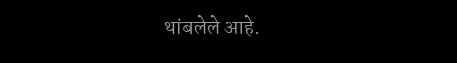थांबलेले आहे.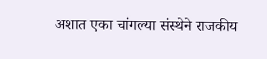अशात एका चांगल्या संस्थेने राजकीय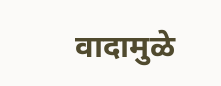वादामुळे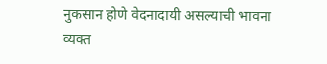नुकसान होणे वेदनादायी असल्याची भावना व्यक्त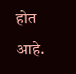होत आहे.